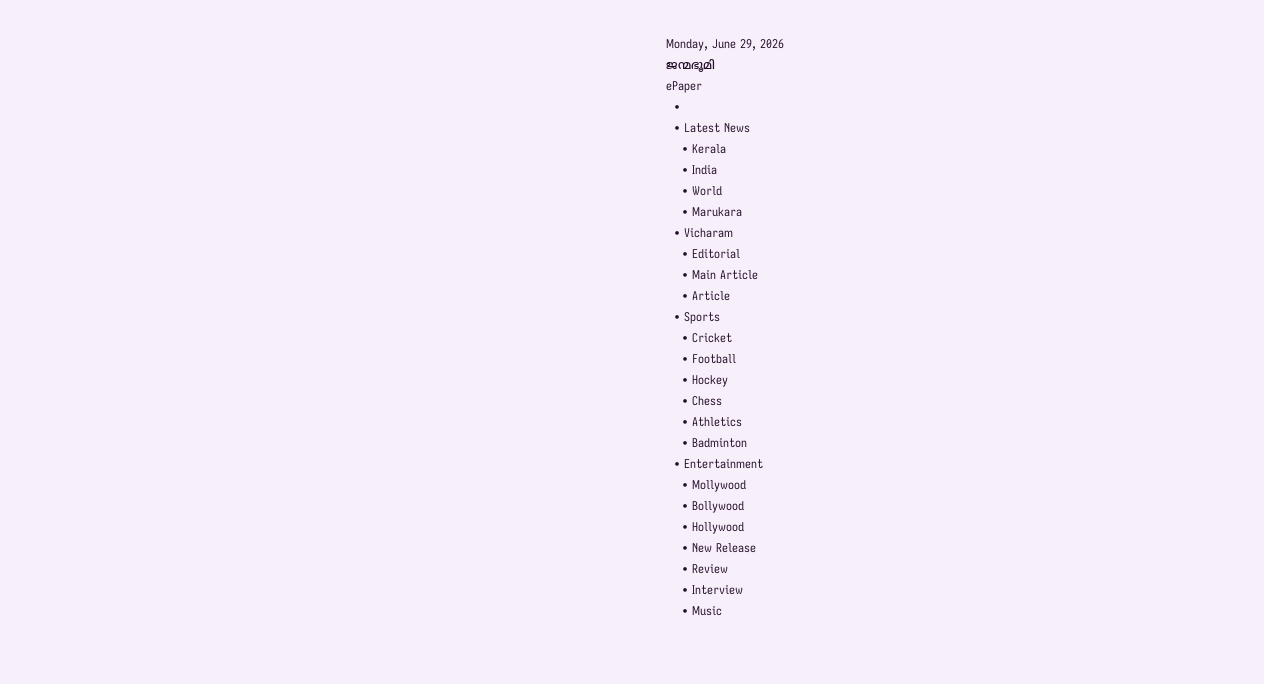Monday, June 29, 2026
ജന്മഭൂമി
ePaper
  •
  • Latest News
    • Kerala
    • India
    • World
    • Marukara
  • Vicharam
    • Editorial
    • Main Article
    • Article
  • Sports
    • Cricket
    • Football
    • Hockey
    • Chess
    • Athletics
    • Badminton
  • Entertainment
    • Mollywood
    • Bollywood
    • Hollywood
    • New Release
    • Review
    • Interview
    • Music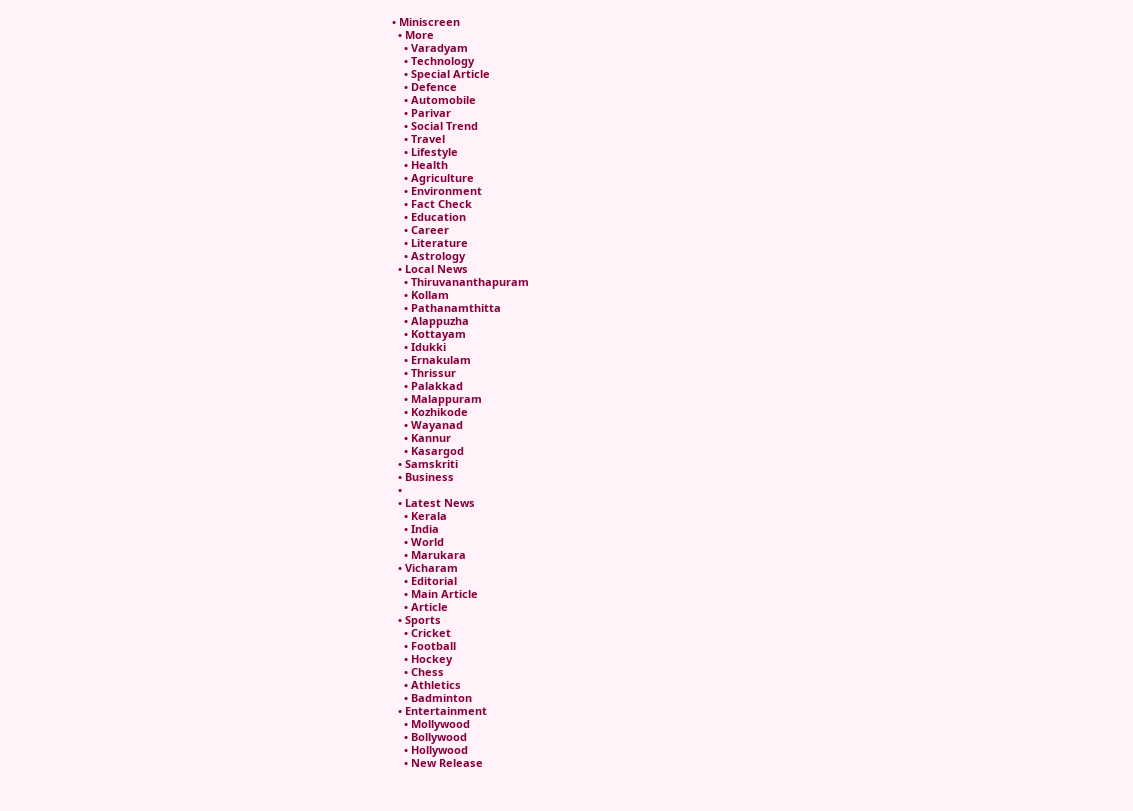• Miniscreen
  • More
    • Varadyam
    • Technology
    • Special Article
    • Defence
    • Automobile
    • Parivar
    • Social Trend
    • Travel
    • Lifestyle
    • Health
    • Agriculture
    • Environment
    • Fact Check
    • Education
    • Career
    • Literature
    • Astrology
  • Local News
    • Thiruvananthapuram
    • Kollam
    • Pathanamthitta
    • Alappuzha
    • Kottayam
    • Idukki
    • Ernakulam
    • Thrissur
    • Palakkad
    • Malappuram
    • Kozhikode
    • Wayanad
    • Kannur
    • Kasargod
  • Samskriti
  • Business
  •
  • Latest News
    • Kerala
    • India
    • World
    • Marukara
  • Vicharam
    • Editorial
    • Main Article
    • Article
  • Sports
    • Cricket
    • Football
    • Hockey
    • Chess
    • Athletics
    • Badminton
  • Entertainment
    • Mollywood
    • Bollywood
    • Hollywood
    • New Release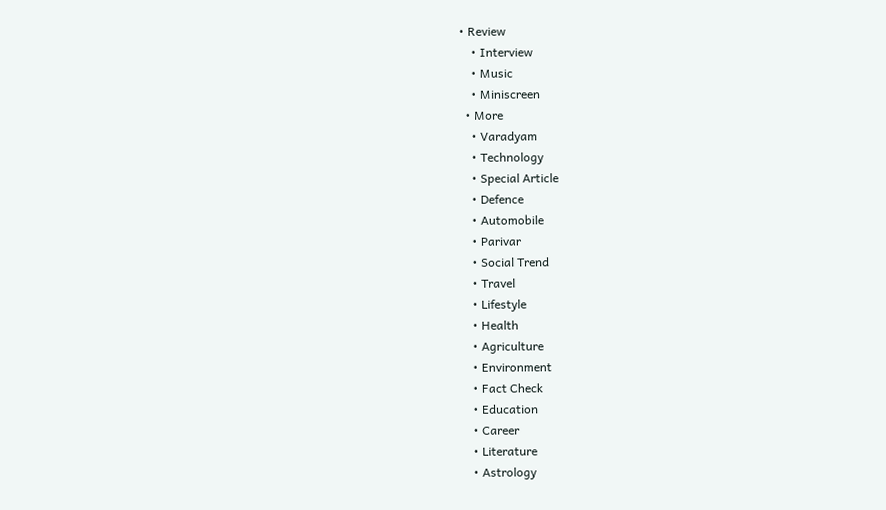• Review
    • Interview
    • Music
    • Miniscreen
  • More
    • Varadyam
    • Technology
    • Special Article
    • Defence
    • Automobile
    • Parivar
    • Social Trend
    • Travel
    • Lifestyle
    • Health
    • Agriculture
    • Environment
    • Fact Check
    • Education
    • Career
    • Literature
    • Astrology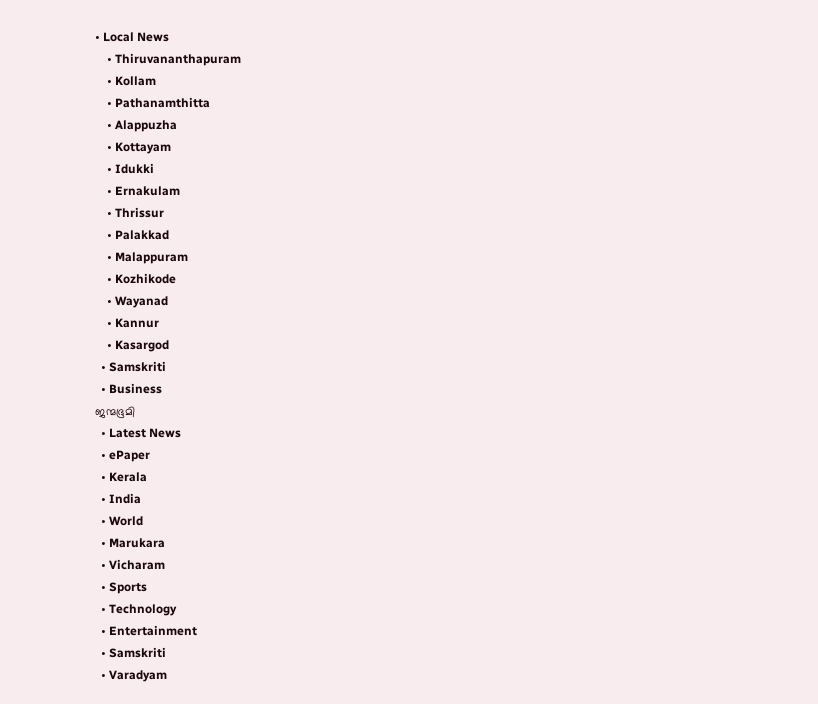• Local News
    • Thiruvananthapuram
    • Kollam
    • Pathanamthitta
    • Alappuzha
    • Kottayam
    • Idukki
    • Ernakulam
    • Thrissur
    • Palakkad
    • Malappuram
    • Kozhikode
    • Wayanad
    • Kannur
    • Kasargod
  • Samskriti
  • Business
ജന്മഭൂമി
  • Latest News
  • ePaper
  • Kerala
  • India
  • World
  • Marukara
  • Vicharam
  • Sports
  • Technology
  • Entertainment
  • Samskriti
  • Varadyam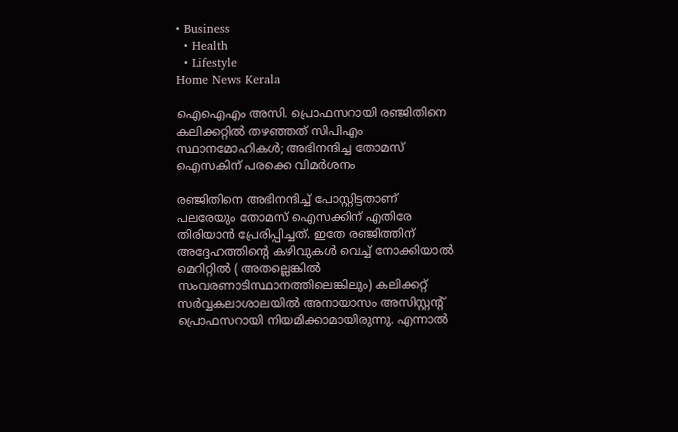• Business
  • Health
  • Lifestyle
Home News Kerala

ഐഐഎം അസി. പ്രൊഫസറായി രഞ്ജിതിനെ കലിക്കറ്റില്‍ തഴഞ്ഞത് സിപിഎം സ്ഥാനമോഹികള്‍; അഭിനന്ദിച്ച തോമസ് ഐസകിന് പരക്കെ വിമര്‍ശനം

രഞ്ജിതിനെ അഭിനന്ദിച്ച് പോസ്റ്റിട്ടതാണ് പലരേയും തോമസ് ഐസക്കിന് എതിരേ തിരിയാന്‍ പ്രേരിപ്പിച്ചത്. ഇതേ രഞ്ജിത്തിന് അദ്ദേഹത്തിന്റെ കഴിവുകള്‍ വെച്ച് നോക്കിയാല്‍ മെറിറ്റില്‍ ( അതല്ലെങ്കില്‍ സംവരണാടിസ്ഥാനത്തിലെങ്കിലും) കലിക്കറ്റ് സര്‍വ്വകലാശാലയില്‍ അനായാസം അസിസ്റ്റന്‍റ് പ്രൊഫസറായി നിയമിക്കാമായിരുന്നു. എന്നാല്‍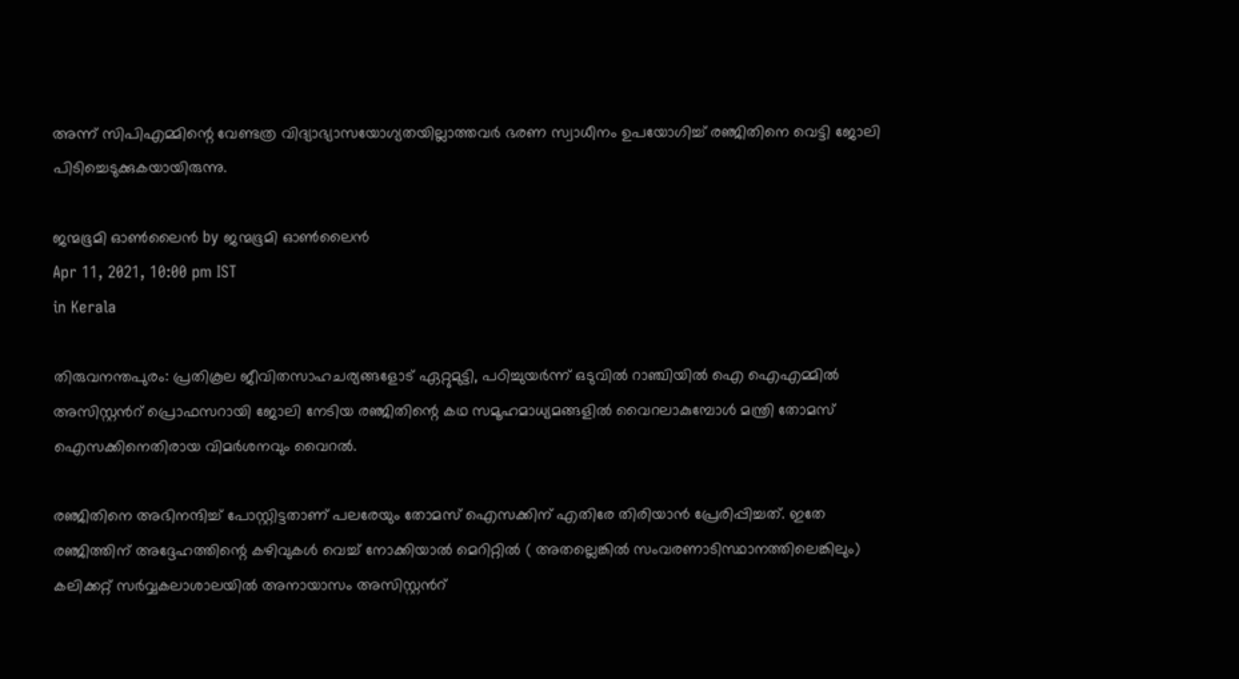അന്ന് സിപിഎമ്മിന്റെ വേണ്ടത്ര വിദ്യാഭ്യാസയോഗ്യതയില്ലാത്തവര്‍ ഭരണ സ്വാധീനം ഉപയോഗിച്ച് രഞ്ജിതിനെ വെട്ടി ജോലി പിടിച്ചെടുക്കുകയായിരുന്നു.

ജന്മഭൂമി ഓണ്‍ലൈന്‍ by ജന്മഭൂമി ഓണ്‍ലൈന്‍
Apr 11, 2021, 10:00 pm IST
in Kerala

തിരുവനന്തപുരം: പ്രതികൂല ജീവിതസാഹചര്യങ്ങളോട് ഏറ്റുമുട്ടി, പഠിച്ചുയര്‍ന്ന് ഒടുവില്‍ റാഞ്ചിയില്‍ ഐ ഐഎമ്മില്‍ അസിസ്റ്റന്‍റ് പ്രൊഫസറായി ജോലി നേടിയ രഞ്ജിതിന്റെ കഥ സമൂഹമാധ്യമങ്ങളില്‍ വൈറലാകുമ്പോള്‍ മന്ത്രി തോമസ് ഐസക്കിനെതിരായ വിമര്‍ശനവും വൈറല്‍.

രഞ്ജിതിനെ അഭിനന്ദിച്ച് പോസ്റ്റിട്ടതാണ് പലരേയും തോമസ് ഐസക്കിന് എതിരേ തിരിയാന്‍ പ്രേരിപ്പിച്ചത്. ഇതേ രഞ്ജിത്തിന് അദ്ദേഹത്തിന്റെ കഴിവുകള്‍ വെച്ച് നോക്കിയാല്‍ മെറിറ്റില്‍ ( അതല്ലെങ്കില്‍ സംവരണാടിസ്ഥാനത്തിലെങ്കിലും)  കലിക്കറ്റ് സര്‍വ്വകലാശാലയില്‍ അനായാസം അസിസ്റ്റന്‍റ്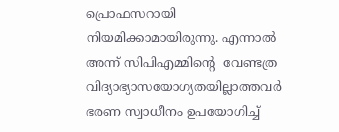പ്രൊഫസറായി നിയമിക്കാമായിരുന്നു. എന്നാല്‍ അന്ന് സിപിഎമ്മിന്റെ  വേണ്ടത്ര വിദ്യാഭ്യാസയോഗ്യതയില്ലാത്തവര്‍ ഭരണ സ്വാധീനം ഉപയോഗിച്ച്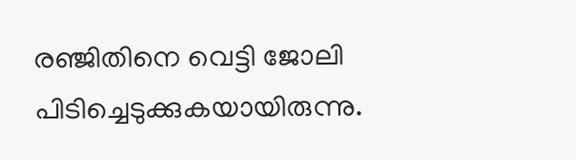രഞ്ജിതിനെ വെട്ടി ജോലി പിടിച്ചെടുക്കുകയായിരുന്നു.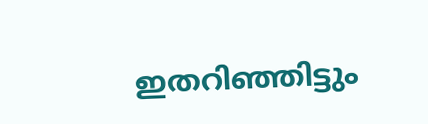ഇതറിഞ്ഞിട്ടും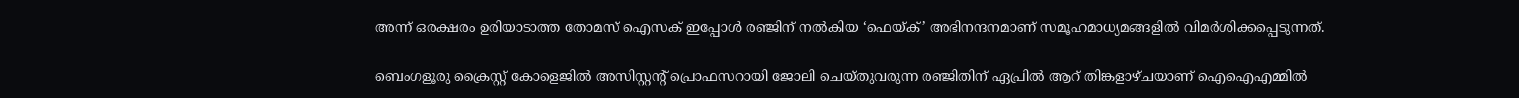അന്ന് ഒരക്ഷരം ഉരിയാടാത്ത തോമസ് ഐസക് ഇപ്പോള്‍ രഞ്ജിന് നല്‍കിയ ‘ഫെയ്‌ക്’ അഭിനന്ദനമാണ് സമൂഹമാധ്യമങ്ങളില്‍ വിമര്‍ശിക്കപ്പെടുന്നത്.

ബെംഗളൂരു ക്രൈസ്റ്റ് കോളെജില്‍ അസിസ്റ്റന്റ് പ്രൊഫസറായി ജോലി ചെയ്തുവരുന്ന രഞ്ജിതിന് ഏപ്രില്‍ ആറ് തിങ്കളാഴ്ചയാണ് ഐഐഎമ്മില്‍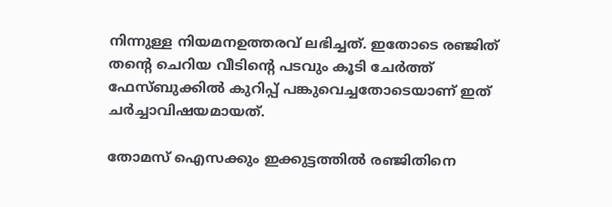നിന്നുള്ള നിയമനഉത്തരവ് ലഭിച്ചത്. ഇതോടെ രഞ്ജിത് തന്റെ ചെറിയ വീടിന്റെ പടവും കൂടി ചേര്‍ത്ത് ഫേസ്ബുക്കില്‍ കുറിപ്പ് പങ്കുവെച്ചതോടെയാണ് ഇത് ചര്‍ച്ചാവിഷയമായത്.

തോമസ് ഐസക്കും ഇക്കുട്ടത്തില്‍ രഞ്ജിതിനെ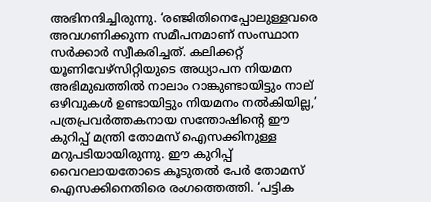അഭിനന്ദിച്ചിരുന്നു. ‘രഞ്ജിതിനെപ്പോലുള്ളവരെ അവഗണിക്കുന്ന സമീപനമാണ് സംസ്ഥാന സര്‍ക്കാര്‍ സ്വീകരിച്ചത്. കലിക്കറ്റ് യൂണിവേഴ്‌സിറ്റിയുടെ അധ്യാപന നിയമന അഭിമുഖത്തില്‍ നാലാം റാങ്കുണ്ടായിട്ടും നാല് ഒഴിവുകള്‍ ഉണ്ടായിട്ടും നിയമനം നല്‍കിയില്ല,’ പത്രപ്രവര്‍ത്തകനായ സന്തോഷിന്റെ ഈ കുറിപ്പ് മന്ത്രി തോമസ് ഐസക്കിനുള്ള മറുപടിയായിരുന്നു. ഈ കുറിപ്പ് വൈറലായതോടെ കൂടുതല്‍ പേര്‍ തോമസ് ഐസക്കിനെതിരെ രംഗത്തെത്തി. ‘പട്ടിക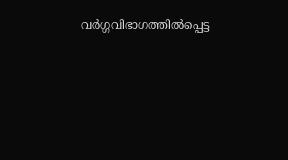വര്‍ഗ്ഗവിഭാഗത്തില്‍പ്പെട്ട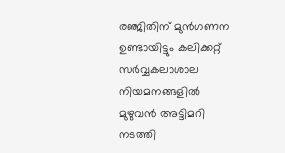രഞ്ജിതിന് മുന്‍ഗണന ഉണ്ടായിട്ടും കലിക്കറ്റ് സര്‍വ്വകലാശാല നിയമനങ്ങളില്‍ മുഴുവന്‍ അട്ടിമറി നടത്തി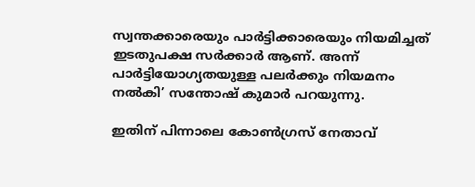സ്വന്തക്കാരെയും പാര്‍ട്ടിക്കാരെയും നിയമിച്ചത് ഇടതുപക്ഷ സര്‍ക്കാര്‍ ആണ്. അന്ന് പാര്‍ട്ടിയോഗ്യതയുള്ള പലര്‍ക്കും നിയമനം നല്‍കി’ സന്തോഷ് കുമാര്‍ പറയുന്നു.

ഇതിന് പിന്നാലെ കോണ്‍ഗ്രസ് നേതാവ്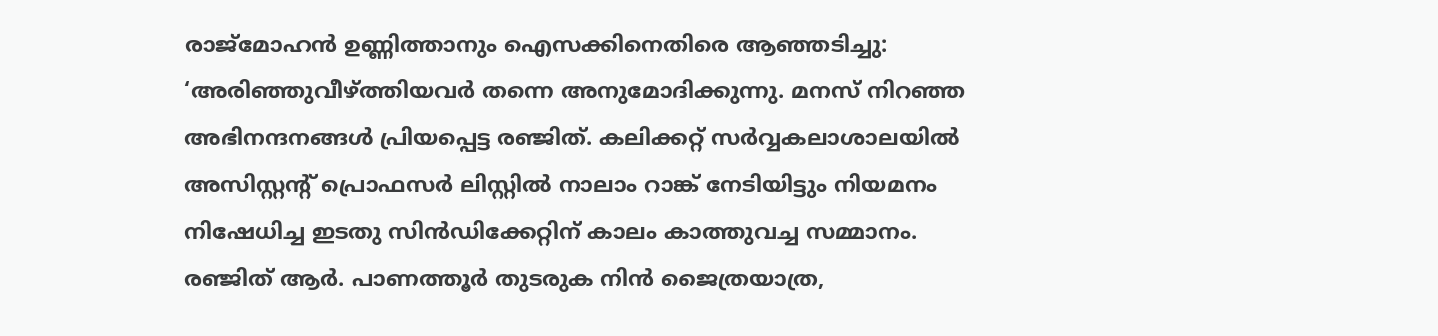രാജ്‌മോഹന്‍ ഉണ്ണിത്താനും ഐസക്കിനെതിരെ ആഞ്ഞടിച്ചു: ‘അരിഞ്ഞുവീഴ്‌ത്തിയവര്‍ തന്നെ അനുമോദിക്കുന്നു. മനസ് നിറഞ്ഞ അഭിനന്ദനങ്ങള്‍ പ്രിയപ്പെട്ട രഞ്ജിത്. കലിക്കറ്റ് സര്‍വ്വകലാശാലയില്‍ അസിസ്റ്റന്‍റ് പ്രൊഫസര്‍ ലിസ്റ്റില്‍ നാലാം റാങ്ക് നേടിയിട്ടും നിയമനം നിഷേധിച്ച ഇടതു സിന്‍ഡിക്കേറ്റിന് കാലം കാത്തുവച്ച സമ്മാനം. രഞ്ജിത് ആര്‍. പാണത്തൂര്‍ തുടരുക നിന്‍ ജൈത്രയാത്ര,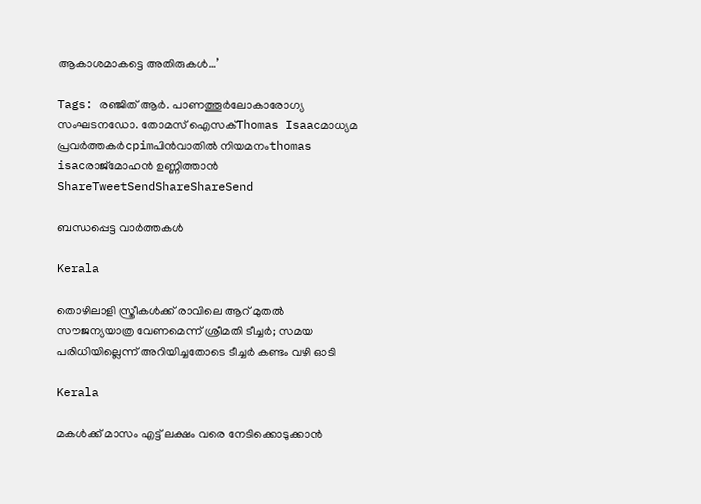ആകാശമാകട്ടെ അതിരുകള്‍…’

Tags: രഞ്ജിത് ആര്‍. പാണത്തൂര്‍ലോകാരോഗ്യ സംഘടനഡോ. തോമസ് ഐസക്Thomas Isaacമാധ്യമ പ്രവര്‍ത്തകര്‍cpimപിന്‍വാതില്‍ നിയമനംthomas isacരാജ്‌മോഹന്‍ ഉണ്ണിത്താന്‍
ShareTweetSendShareShareSend

ബന്ധപ്പെട്ട വാര്‍ത്തകള്‍

Kerala

തൊഴിലാളി സ്ത്രീകള്‍ക്ക് രാവിലെ ആറ് മുതല്‍ സൗജന്യയാത്ര വേണമെന്ന് ശ്രീമതി ടീച്ചര്‍; സമയ പരിധിയില്ലെന്ന് അറിയിച്ചതോടെ ടീച്ചര്‍ കണ്ടം വഴി ഓടി

Kerala

മകള്‍ക്ക് മാസം എട്ട് ലക്ഷം വരെ നേടിക്കൊടുക്കാന്‍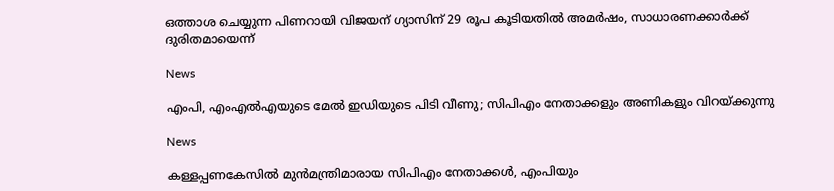ഒത്താശ ചെയ്യുന്ന പിണറായി വിജയന് ഗ്യാസിന് 29 രൂപ കൂടിയതില്‍ അമര്‍ഷം, സാധാരണക്കാര്‍ക്ക് ദുരിതമായെന്ന്

News

എംപി, എംഎൽഎയുടെ മേൽ ഇഡിയുടെ പിടി വീണു; സിപിഎം നേതാക്കളും അണികളും വിറയ്‌ക്കുന്നു

News

കള്ളപ്പണകേസിൽ മുൻമന്ത്രിമാരായ സിപിഎം നേതാക്കൾ, എംപിയും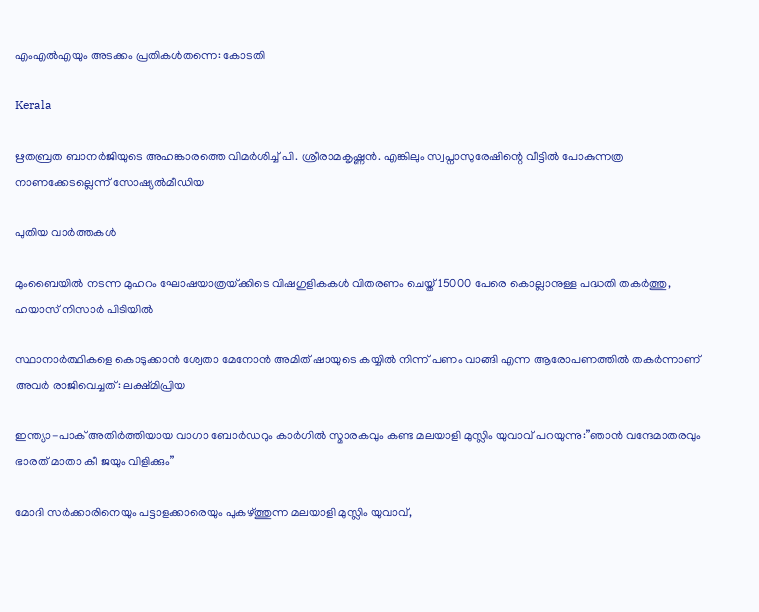എംഎൽഎയും അടക്കം പ്രതികൾതന്നെ: കോടതി

Kerala

ഋതബ്രത ബാനര്‍ജിയുടെ അഹങ്കാരത്തെ വിമര്‍ശിച്ച് പി. ശ്രീരാമകൃഷ്ണൻ. എങ്കിലും സ്വപ്നാസുരേഷിന്റെ വീട്ടില്‍ പോകുന്നത്ര നാണക്കേടല്ലെന്ന് സോഷ്യല്‍മീഡിയ

പുതിയ വാര്‍ത്തകള്‍

മുംബൈയിൽ നടന്ന മുഹറം ഘോഷയാത്രയ്‌ക്കിടെ വിഷഗുളികകള്‍ വിതരണം ചെയ്ത് 15000 പേരെ കൊല്ലാനുള്ള പദ്ധതി തകര്‍ത്തു, ഹയാസ് നിസാര്‍ പിടിയില്‍

സ്ഥാനാർത്ഥികളെ കൊടുക്കാൻ ശ്വേതാ മേനോൻ അമിത് ഷായുടെ കയ്യിൽ നിന്ന് പണം വാങ്ങി എന്ന ആരോപണത്തില്‍ തകര്‍ന്നാണ് അവര്‍ രാജിവെച്ചത്: ലക്ഷ്മിപ്രിയ

ഇന്ത്യാ-പാക് അതിര്‍ത്തിയായ വാഗാ ബോര്‍ഡറും കാര്‍ഗില്‍ സ്മാരകവും കണ്ട മലയാളി മുസ്ലിം യുവാവ് പറയുന്നു:”ഞാന്‍ വന്ദേമാതരവും ഭാരത് മാതാ കീ ജയും വിളിക്കും”

മോദി സര്‍ക്കാരിനെയും പട്ടാളക്കാരെയും പുകഴ്ത്തുന്ന മലയാളി മുസ്ലിം യുവാവ്,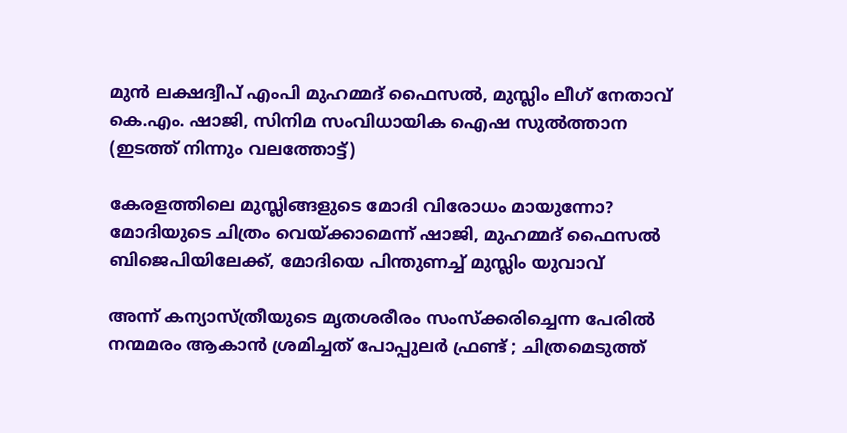മുന്‍ ലക്ഷദ്വീപ് എംപി മുഹമ്മദ് ഫൈസല്‍, മുസ്ലിം ലീഗ് നേതാവ് കെ.എം. ഷാജി, സിനിമ സംവിധായിക ഐഷ സുല്‍ത്താന (ഇടത്ത് നിന്നും വലത്തോട്ട്)

കേരളത്തിലെ മുസ്ലിങ്ങളുടെ മോദി വിരോധം മായുന്നോ? മോദിയുടെ ചിത്രം വെയ്‌ക്കാമെന്ന് ഷാജി, മുഹമ്മദ് ഫൈസല്‍ ബിജെപിയിലേക്ക്, മോദിയെ പിന്തുണച്ച് മുസ്ലിം യുവാവ്

അന്ന് കന്യാസ്ത്രീയുടെ മൃതശരീരം സംസ്ക്കരിച്ചെന്ന പേരിൽ നന്മമരം ആകാൻ ശ്രമിച്ചത് പോപ്പുലർ ഫ്രണ്ട് ; ചിത്രമെടുത്ത്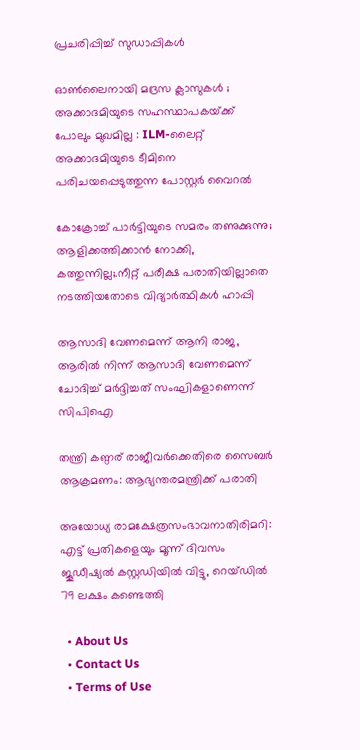പ്രചരിപ്പിച്ച് സുഡാപ്പികൾ

ഓൺലൈനായി മദ്രസ ക്ലാസുകൾ ; അക്കാദമിയുടെ സഹസ്ഥാപകയ്‌ക്ക് പോലും മുഖമില്ല : ILM-ലൈറ്റ് അക്കാദമിയുടെ ടീമിനെ പരിചയപ്പെടുത്തുന്ന പോസ്റ്റർ വൈറൽ

കോക്രോച്ച് പാര്‍ട്ടിയുടെ സമരം തണുക്കുന്നു; ആളിക്കത്തിക്കാന്‍ നോക്കി, കത്തുന്നില്ല;.നീറ്റ് പരീക്ഷ പരാതിയില്ലാതെ നടത്തിയതോടെ വിദ്യാര്‍ത്ഥികള്‍ ഹാപ്പി

ആസാദി വേണമെന്ന് ആനി രാജ, ആരില്‍ നിന്ന് ആസാദി വേണമെന്ന് ചോദിച്ച് മര്‍ദ്ദിച്ചത് സംഘികളാണെന്ന് സിപിഐ

തന്ത്രി കണ്ഠര് രാജീവര്‍ക്കെതിരെ സൈബര്‍ ആക്രമണം: ആഭ്യന്തരമന്ത്രിക്ക് പരാതി

അയോധ്യ രാമക്ഷേത്രസംഭാവനാതിരിമറി: എട്ട് പ്രതികളെയും മൂന്ന് ദിവസം ജൂഡീഷ്യല്‍ കസ്റ്റഡിയില്‍ വിട്ടു, റെയ്ഡില്‍ 79 ലക്ഷം കണ്ടെത്തി

  • About Us
  • Contact Us
  • Terms of Use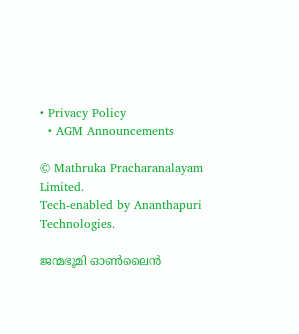• Privacy Policy
  • AGM Announcements

© Mathruka Pracharanalayam Limited.
Tech-enabled by Ananthapuri Technologies.

ജന്മഭൂമി ഓണ്‍ലൈന്‍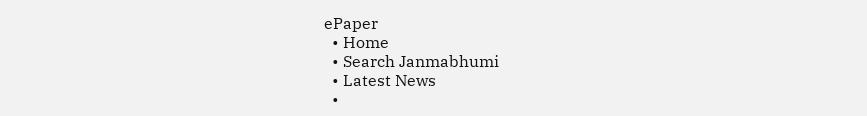ePaper
  • Home
  • Search Janmabhumi
  • Latest News
  •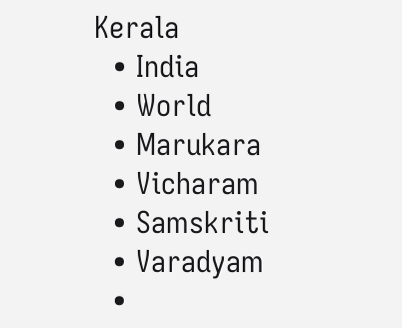Kerala
  • India
  • World
  • Marukara
  • Vicharam
  • Samskriti
  • Varadyam
  •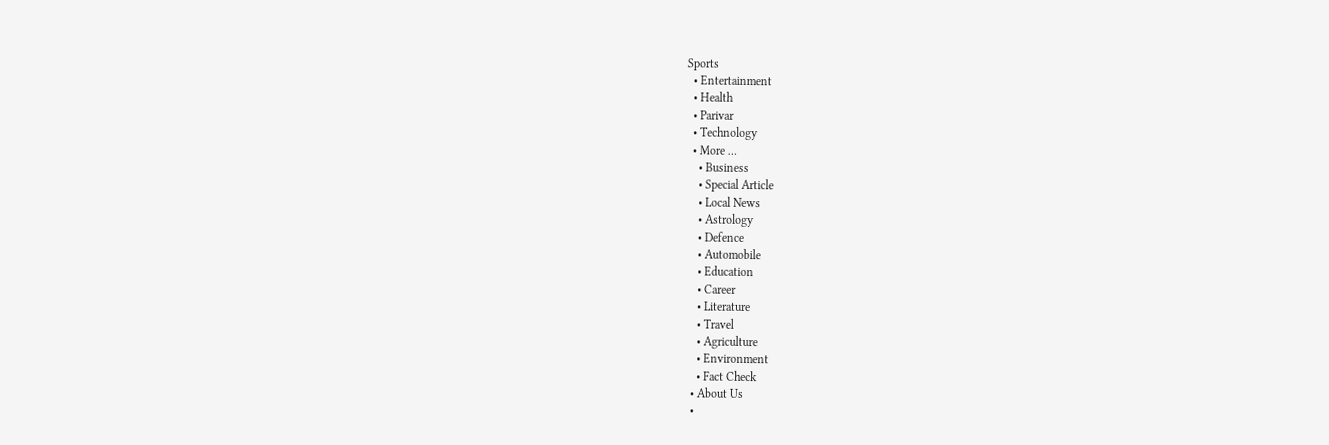Sports
  • Entertainment
  • Health
  • Parivar
  • Technology
  • More …
    • Business
    • Special Article
    • Local News
    • Astrology
    • Defence
    • Automobile
    • Education
    • Career
    • Literature
    • Travel
    • Agriculture
    • Environment
    • Fact Check
  • About Us
  •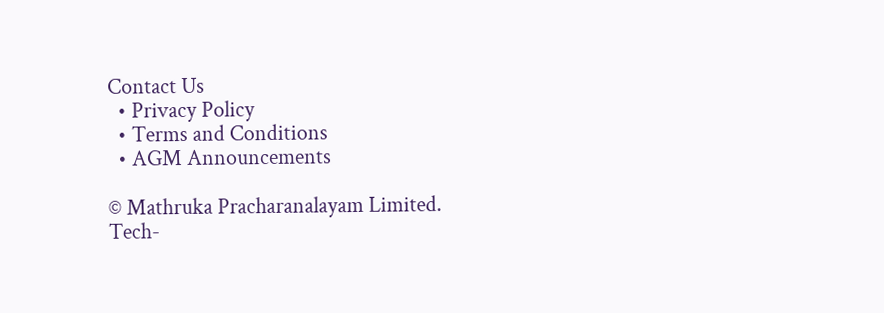Contact Us
  • Privacy Policy
  • Terms and Conditions
  • AGM Announcements

© Mathruka Pracharanalayam Limited.
Tech-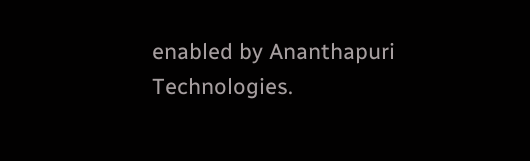enabled by Ananthapuri Technologies.